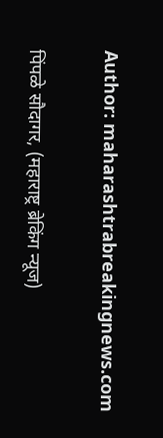Author: maharashtrabreakingnews.com

पिंपळे सौदागर, (महाराष्ट्र ब्रेकिंग न्यूज)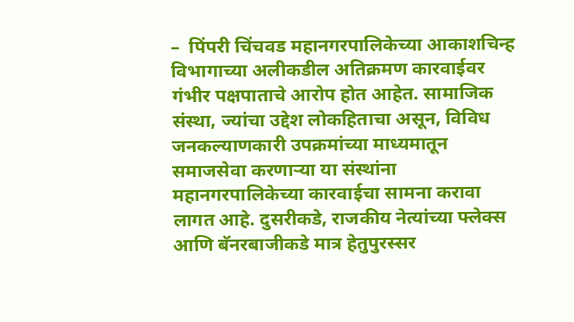–  पिंपरी चिंचवड महानगरपालिकेच्या आकाशचिन्ह विभागाच्या अलीकडील अतिक्रमण कारवाईवर गंभीर पक्षपाताचे आरोप होत आहेत. सामाजिक संस्था, ज्यांचा उद्देश लोकहिताचा असून, विविध जनकल्याणकारी उपक्रमांच्या माध्यमातून समाजसेवा करणाऱ्या या संस्थांना महानगरपालिकेच्या कारवाईचा सामना करावा लागत आहे. दुसरीकडे, राजकीय नेत्यांच्या फ्लेक्स आणि बॅनरबाजीकडे मात्र हेतुपुरस्सर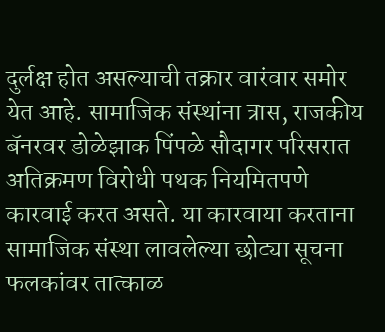दुर्लक्ष होत असल्याची तक्रार वारंवार समोर येत आहे. सामाजिक संस्थांना त्रास, राजकीय बॅनरवर डोळेझाक पिंपळे सौदागर परिसरात अतिक्रमण विरोधी पथक नियमितपणे कारवाई करत असते. या कारवाया करताना सामाजिक संस्था लावलेल्या छोट्या सूचना फलकांवर तात्काळ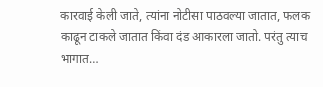कारवाई केली जाते, त्यांना नोटीसा पाठवल्या जातात, फलक काढून टाकले जातात किंवा दंड आकारला जातो. परंतु त्याच भागात…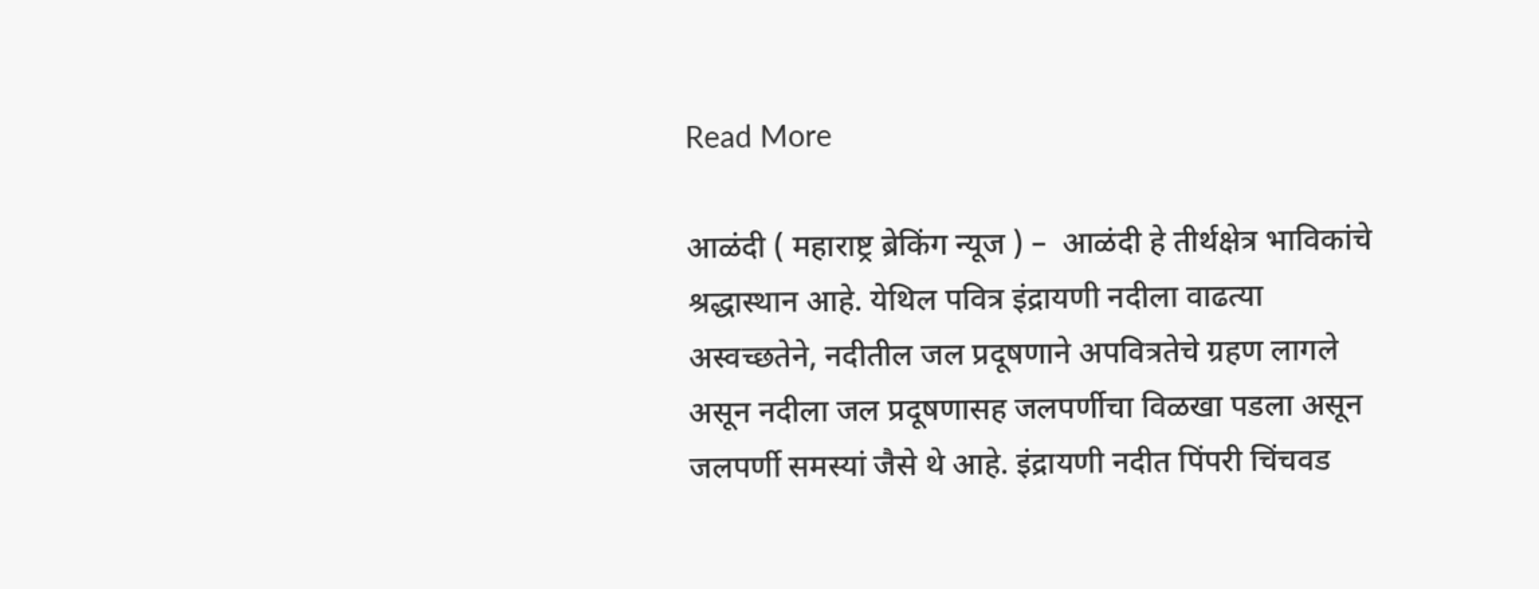Read More

आळंदी ( महाराष्ट्र ब्रेकिंग न्यूज ) –  आळंदी हे तीर्थक्षेत्र भाविकांचे श्रद्धास्थान आहे. येथिल पवित्र इंद्रायणी नदीला वाढत्या अस्वच्छतेने, नदीतील जल प्रदूषणाने अपवित्रतेचे ग्रहण लागले असून नदीला जल प्रदूषणासह जलपर्णीचा विळखा पडला असून जलपर्णी समस्यां जैसे थे आहे. इंद्रायणी नदीत पिंपरी चिंचवड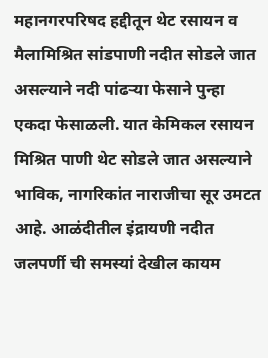महानगरपरिषद हद्दीतून थेट रसायन व मैलामिश्रित सांडपाणी नदीत सोडले जात असल्याने नदी पांढऱ्या फेसाने पुन्हा एकदा फेसाळली. यात केमिकल रसायन मिश्रित पाणी थेट सोडले जात असल्याने भाविक, नागरिकांत नाराजीचा सूर उमटत आहे. आळंदीतील इंद्रायणी नदीत जलपर्णी ची समस्यां देखील कायम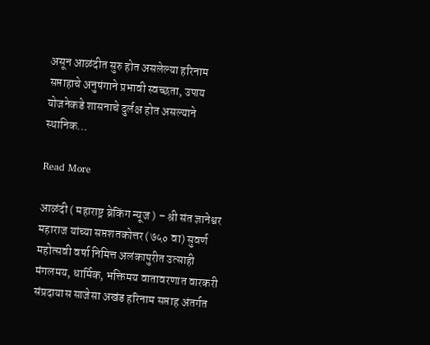असून आळंदीत सुरु होत असलेल्या हरिनाम सप्ताहाचे अनुषंगाने प्रभावी स्वच्छता, उपाय योजनेकडे शासनाचे दुर्लक्ष होत असल्याने स्थानिक…

Read More

आळंदी ( महाराष्ट्र ब्रेकिंग न्यूज ) – श्री संत ज्ञानेश्वर महाराज यांच्या सप्तशतकोत्तर (७५० वा) सुवर्ण महोत्सवी वर्षा निमित्त अलंकापुरीत उत्साही मंगलमय, धार्मिक, भक्तिमय वातावरणात वारकरी संप्रदायास साजेसा अखंड हरिनाम सप्ताह अंतर्गत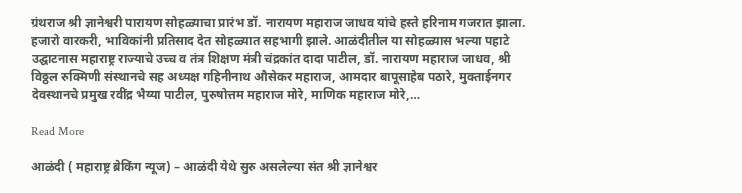ग्रंथराज श्री ज्ञानेश्वरी पारायण सोहळ्याचा प्रारंभ डॉ. नारायण महाराज जाधव यांचे हस्ते हरिनाम गजरात झाला. हजारो वारकरी, भाविकांनी प्रतिसाद देत सोहळ्यात सहभागी झाले. आळंदीतील या सोहळ्यास भल्या पहाटे उद्घाटनास महाराष्ट्र राज्याचे उच्च व तंत्र शिक्षण मंत्री चंद्रकांत दादा पाटील, डॉ. नारायण महाराज जाधव, श्री विठ्ठल रुक्मिणी संस्थानचे सह अध्यक्ष गहिनीनाथ औसेकर महाराज, आमदार बापूसाहेब पठारे, मुक्ताईनगर देवस्थानचे प्रमुख रवींद्र भैय्या पाटील, पुरुषोत्तम महाराज मोरे, माणिक महाराज मोरे,…

Read More

आळंदी ( महाराष्ट्र ब्रेकिंग न्यूज) – आळंदी येथे सुरु असलेल्या संत श्री ज्ञानेश्वर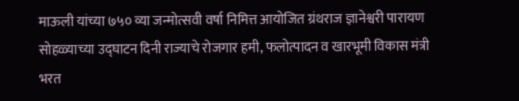माऊली यांच्या ७५० व्या जन्मोत्सवी वर्षा निमित्त आयोजित ग्रंथराज ज्ञानेश्वरी पारायण सोहळ्याच्या उद्घाटन दिनी राज्याचे रोजगार हमी, फलोत्पादन व खारभूमी विकास मंत्री भरत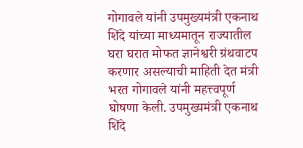गोगावले यांनी उपमुख्यमंत्री एकनाथ शिंदे यांच्या माध्यमातून राज्यातील घरा घरात मोफत ज्ञानेश्वरी ग्रंथवाटप करणार असल्याची माहिती देत मंत्री भरत गोगावले यांनी महत्त्वपूर्ण घोषणा केली. उपमुख्यमंत्री एकनाथ शिंदे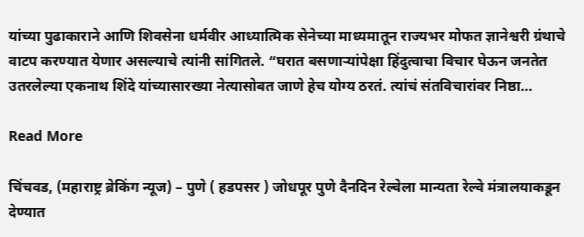यांच्या पुढाकाराने आणि शिवसेना धर्मवीर आध्यात्मिक सेनेच्या माध्यमातून राज्यभर मोफत ज्ञानेश्वरी ग्रंथाचे वाटप करण्यात येणार असल्याचे त्यांनी सांगितले. “घरात बसणाऱ्यांपेक्षा हिंदुत्वाचा विचार घेऊन जनतेत उतरलेल्या एकनाथ शिंदे यांच्यासारख्या नेत्यासोबत जाणे हेच योग्य ठरतं. त्यांचं संतविचारांवर निष्ठा…

Read More

चिंचवड, (महाराष्ट्र ब्रेकिंग न्यूज) – पुणे ( हडपसर ) जोधपूर पुणे दैनदिन रेल्वेला मान्यता रेल्वे मंत्रालयाकडून देण्यात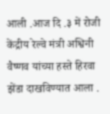आली .आज दि .३ में रोजी केंद्रीय रेल्वे मंत्री अश्विनी वैष्णव यांच्या हस्ते हिरवा झेंडा दाखविण्यात आला .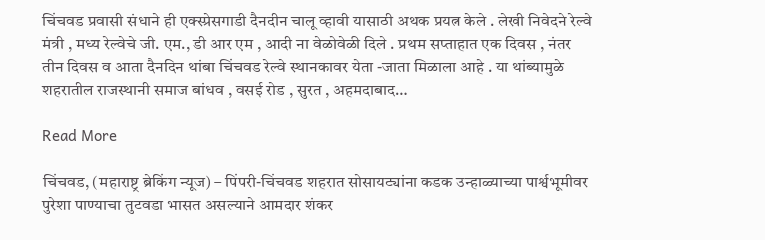चिंचवड प्रवासी संधाने ही एक्स्प्रेसगाडी दैनदीन चालू व्हावी यासाठी अथक प्रयत्न केले . लेखी निवेदने रेल्वे मंत्री , मध्य रेल्वेचे जी. एम., डी आर एम , आदी ना वेळोवेळी दिले . प्रथम सप्ताहात एक दिवस , नंतर तीन दिवस व आता दैनदिन थांबा चिंचवड रेल्वे स्थानकावर येता -जाता मिळाला आहे . या थांब्यामुळे शहरातील राजस्थानी समाज बांधव , वसई रोड , सुरत , अहमदाबाद…

Read More

चिंचवड, (महाराष्ट्र ब्रेकिंग न्यूज) – पिंपरी-चिंचवड शहरात सोसायट्यांना कडक उन्हाळ्याच्या पार्श्वभूमीवर पुरेशा पाण्याचा तुटवडा भासत असल्याने आमदार शंकर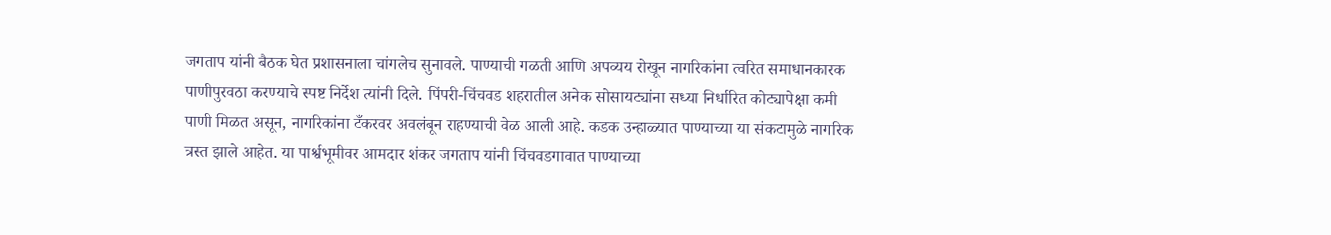जगताप यांनी बैठक घेत प्रशासनाला चांगलेच सुनावले. पाण्याची गळती आणि अपव्यय रोखून नागरिकांना त्वरित समाधानकारक पाणीपुरवठा करण्याचे स्पष्ट निर्देश त्यांनी दिले. पिंपरी-चिंचवड शहरातील अनेक सोसायट्यांना सध्या निर्धारित कोट्यापेक्षा कमी पाणी मिळत असून, नागरिकांना टँकरवर अवलंबून राहण्याची वेळ आली आहे. कडक उन्हाळ्यात पाण्याच्या या संकटामुळे नागरिक त्रस्त झाले आहेत. या पार्श्वभूमीवर आमदार शंकर जगताप यांनी चिंचवडगावात पाण्याच्या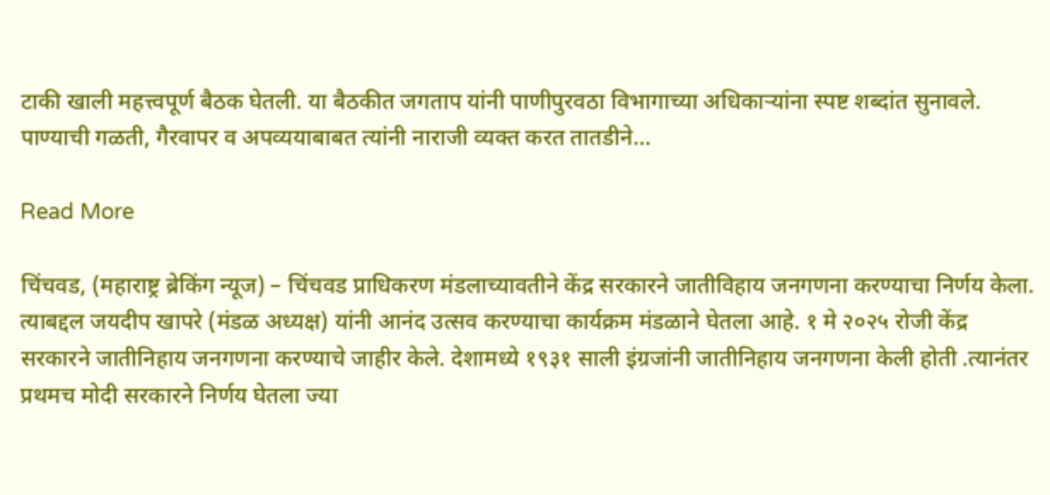टाकी खाली महत्त्वपूर्ण बैठक घेतली. या बैठकीत जगताप यांनी पाणीपुरवठा विभागाच्या अधिकाऱ्यांना स्पष्ट शब्दांत सुनावले. पाण्याची गळती, गैरवापर व अपव्ययाबाबत त्यांनी नाराजी व्यक्त करत तातडीने…

Read More

चिंचवड, (महाराष्ट्र ब्रेकिंग न्यूज) – चिंचवड प्राधिकरण मंडलाच्यावतीने केंद्र सरकारने जातीविहाय जनगणना करण्याचा निर्णय केला. त्याबद्दल जयदीप खापरे (मंडळ अध्यक्ष) यांनी आनंद उत्सव करण्याचा कार्यक्रम मंडळाने घेतला आहे. १ मे २०२५ रोजी केंद्र सरकारने जातीनिहाय जनगणना करण्याचे जाहीर केले. देशामध्ये १९३१ साली इंग्रजांनी जातीनिहाय जनगणना केली होती .त्यानंतर प्रथमच मोदी सरकारने निर्णय घेतला ज्या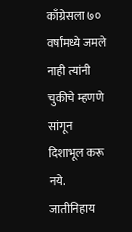काँग्रेसला ७० वर्षांमध्ये जमले नाही त्यांनी चुकीचे म्हणणे सांगून दिशाभूल करू नये. जातीनिहाय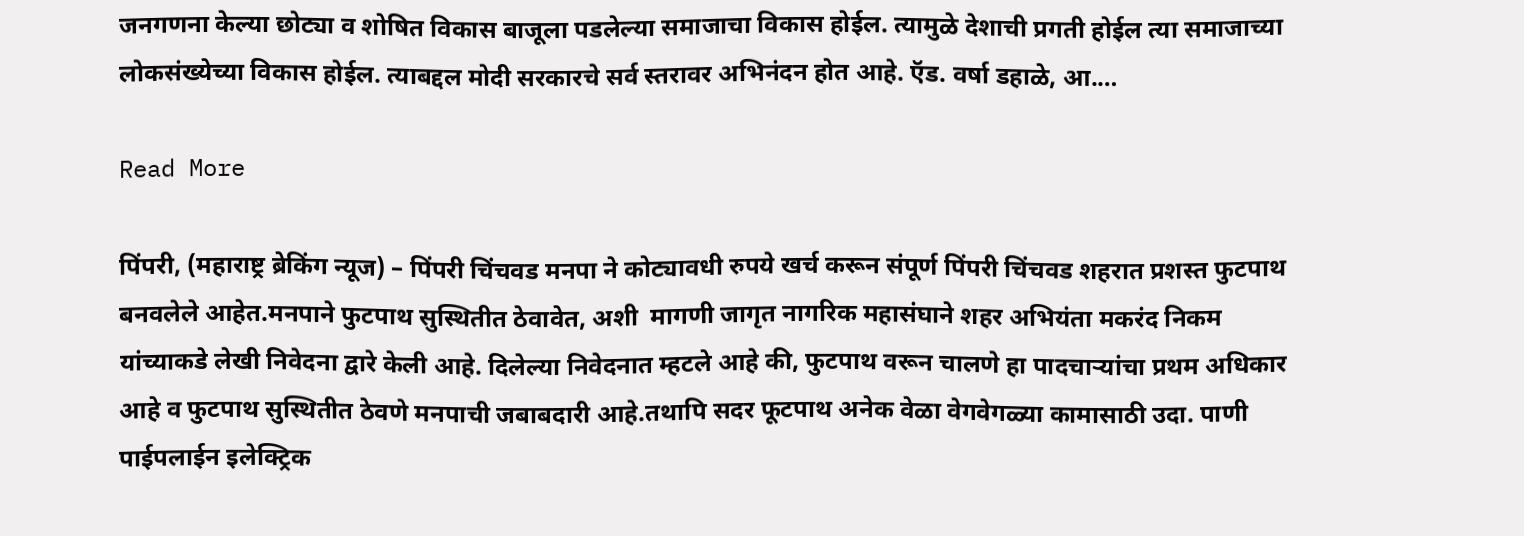जनगणना केल्या छोट्या व शोषित विकास बाजूला पडलेल्या समाजाचा विकास होईल. त्यामुळे देशाची प्रगती होईल त्या समाजाच्या लोकसंख्येच्या विकास होईल. त्याबद्दल मोदी सरकारचे सर्व स्तरावर अभिनंदन होत आहे. ऍड. वर्षा डहाळे, आ.…

Read More

पिंपरी, (महाराष्ट्र ब्रेकिंग न्यूज) – पिंपरी चिंचवड मनपा ने कोट्यावधी रुपये खर्च करून संपूर्ण पिंपरी चिंचवड शहरात प्रशस्त फुटपाथ बनवलेले आहेत.मनपाने फुटपाथ सुस्थितीत ठेवावेत, अशी  मागणी जागृत नागरिक महासंघाने शहर अभियंता मकरंद निकम यांच्याकडे लेखी निवेदना द्वारे केली आहे. दिलेल्या निवेदनात म्हटले आहे की, फुटपाथ वरून चालणे हा पादचाऱ्यांचा प्रथम अधिकार आहे व फुटपाथ सुस्थितीत ठेवणे मनपाची जबाबदारी आहे.तथापि सदर फूटपाथ अनेक वेळा वेगवेगळ्या कामासाठी उदा. पाणी पाईपलाईन इलेक्ट्रिक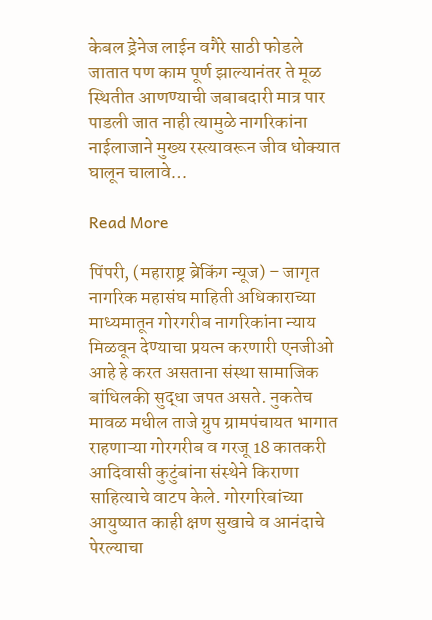केबल ड्रेनेज लाईन वगैरे साठी फोडले जातात पण काम पूर्ण झाल्यानंतर ते मूळ स्थितीत आणण्याची जबाबदारी मात्र पार पाडली जात नाही त्यामुळे नागरिकांना नाईलाजाने मुख्य रस्त्यावरून जीव धोक्यात घालून चालावे…

Read More

पिंपरी, (महाराष्ट्र ब्रेकिंग न्यूज) – जागृत नागरिक महासंघ माहिती अधिकाराच्या माध्यमातून गोरगरीब नागरिकांना न्याय मिळवून देण्याचा प्रयत्न करणारी एनजीओ आहे हे करत असताना संस्था सामाजिक बांधिलकी सुद्धा जपत असते. नुकतेच मावळ मधील ताजे ग्रुप ग्रामपंचायत भागात राहणाऱ्या गोरगरीब व गरजू 18 कातकरी आदिवासी कुटुंबांना संस्थेने किराणा साहित्याचे वाटप केले. गोरगरिबांच्या आयुष्यात काही क्षण सुखाचे व आनंदाचे पेरल्याचा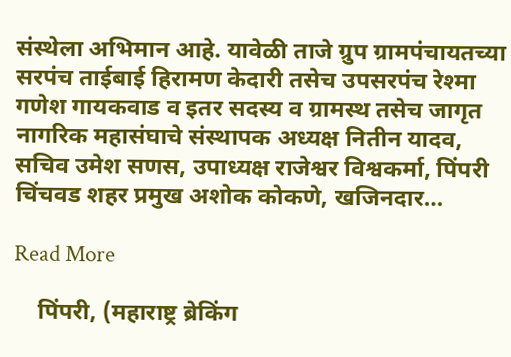संस्थेला अभिमान आहे. यावेळी ताजे ग्रुप ग्रामपंचायतच्या सरपंच ताईबाई हिरामण केदारी तसेच उपसरपंच रेश्मा गणेश गायकवाड व इतर सदस्य व ग्रामस्थ तसेच जागृत नागरिक महासंघाचे संस्थापक अध्यक्ष नितीन यादव, सचिव उमेश सणस, उपाध्यक्ष राजेश्वर विश्वकर्मा, पिंपरी चिंचवड शहर प्रमुख अशोक कोकणे, खजिनदार…

Read More

    पिंपरी, (महाराष्ट्र ब्रेकिंग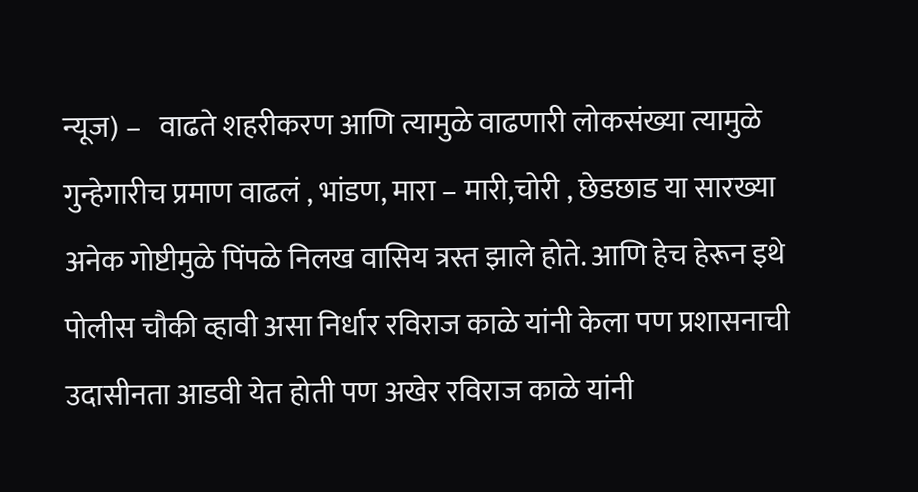न्यूज) –   वाढते शहरीकरण आणि त्यामुळे वाढणारी लोकसंख्या त्यामुळे गुन्हेगारीच प्रमाण वाढलं , भांडण, मारा – मारी,चोरी , छेडछाड या सारख्या अनेक गोष्टीमुळे पिंपळे निलख वासिय त्रस्त झाले होते. आणि हेच हेरून इथे पोलीस चौकी व्हावी असा निर्धार रविराज काळे यांनी केला पण प्रशासनाची उदासीनता आडवी येत होती पण अखेर रविराज काळे यांनी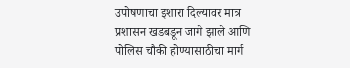उपोषणाचा इशारा दिल्यावर मात्र प्रशासन खडबडून जागे झाले आणि पोलिस चौकी होण्यासाठीचा मार्ग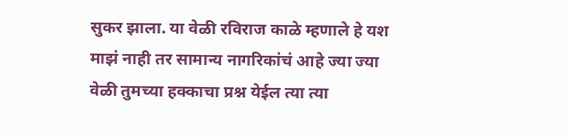सुकर झाला. या वेळी रविराज काळे म्हणाले हे यश माझं नाही तर सामान्य नागरिकांचं आहे ज्या ज्या वेळी तुमच्या हक्काचा प्रश्न येईल त्या त्या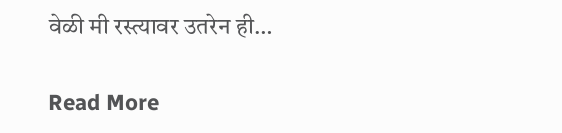वेळी मी रस्त्यावर उतरेन ही…

Read More